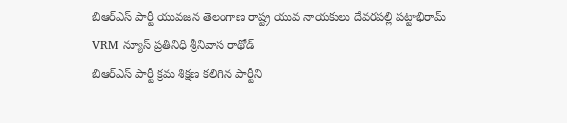బిఆర్ఎస్ పార్టీ యువజన తెలంగాణ రాష్ట్ర యువ నాయకులు దేవరపల్లి పట్టాభిరామ్
VRM న్యూస్ ప్రతినిధి శ్రీనివాస రాథోడ్
బిఆర్ఎస్ పార్టీ క్రమ శిక్షణ కలిగిన పార్టీని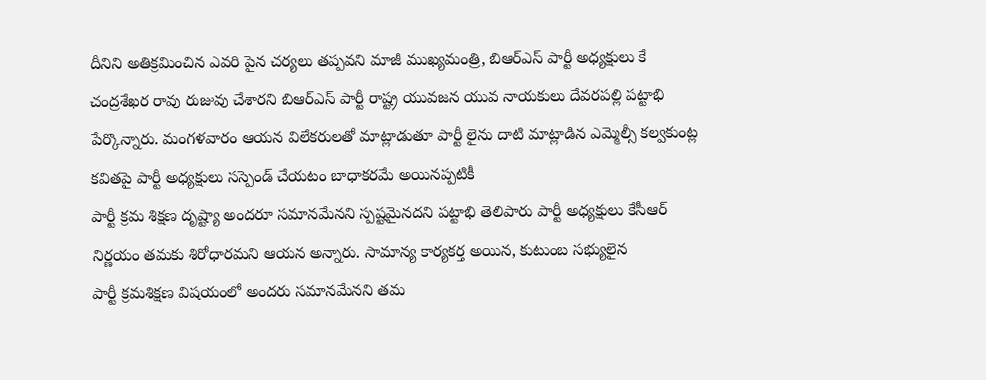దీనిని అతిక్రమించిన ఎవరి పైన చర్యలు తప్పవని మాజీ ముఖ్యమంత్రి, బిఆర్ఎస్ పార్టీ అధ్యక్షులు కే చంద్రశేఖర రావు రుజువు చేశారని బిఆర్ఎస్ పార్టీ రాష్ట్ర యువజన యువ నాయకులు దేవరపల్లి పట్టాభి పేర్కొన్నారు. మంగళవారం ఆయన విలేకరులతో మాట్లాడుతూ పార్టీ లైను దాటి మాట్లాడిన ఎమ్మెల్సీ కల్వకుంట్ల కవితపై పార్టీ అధ్యక్షులు సస్పెండ్ చేయటం బాధాకరమే అయినప్పటికీ
పార్టీ క్రమ శిక్షణ దృష్ట్యా అందరూ సమానమేనని స్పష్టమైనదని పట్టాభి తెలిపారు పార్టీ అధ్యక్షులు కేసీఆర్ నిర్ణయం తమకు శిరోధారమని ఆయన అన్నారు. సామాన్య కార్యకర్త అయిన, కుటుంబ సభ్యులైన
పార్టీ క్రమశిక్షణ విషయంలో అందరు సమానమేనని తమ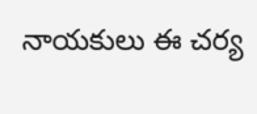నాయకులు ఈ చర్య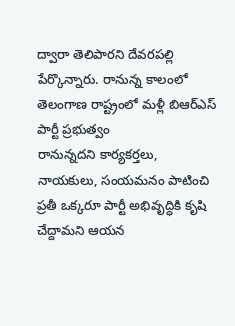ద్వారా తెలిపారని దేవరపల్లి పేర్కొన్నారు. రానున్న కాలంలో తెలంగాణ రాష్ట్రంలో మళ్లీ బిఆర్ఎస్ పార్టీ ప్రభుత్వం
రానున్నదని కార్యకర్తలు,
నాయకులు, సంయమనం పాటించి ప్రతీ ఒక్కరూ పార్టీ అభివృద్ధికి కృషి చేద్దామని ఆయన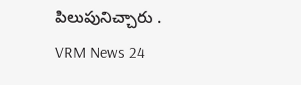పిలుపునిచ్చారు .
VRM News 24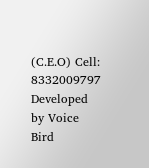(C.E.O) Cell: 8332009797
Developed by Voice Bird